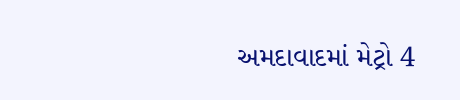અમદાવાદમાં મેટ્રો 4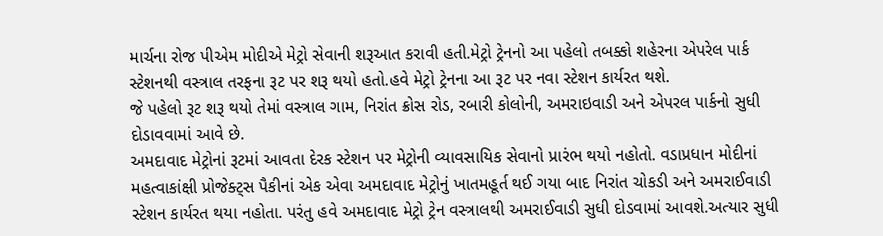માર્ચના રોજ પીએમ મોદીએ મેટ્રો સેવાની શરૂઆત કરાવી હતી.મેટ્રો ટ્રેનનો આ પહેલો તબક્કો શહેરના એપરેલ પાર્ક સ્ટેશનથી વસ્ત્રાલ તરફના રૂટ પર શરૂ થયો હતો.હવે મેટ્રો ટ્રેનના આ રૂટ પર નવા સ્ટેશન કાર્યરત થશે.
જે પહેલો રૂટ શરૂ થયો તેમાં વસ્ત્રાલ ગામ, નિરાંત ક્રોસ રોડ, રબારી કોલોની, અમરાઇવાડી અને એપરલ પાર્કનો સુધી દોડાવવામાં આવે છે.
અમદાવાદ મેટ્રોનાં રૂટમાં આવતા દેરક સ્ટેશન પર મેટ્રોની વ્યાવસાયિક સેવાનો પ્રારંભ થયો નહોતો. વડાપ્રધાન મોદીનાં મહત્વાકાંક્ષી પ્રોજેક્ટ્સ પૈકીનાં એક એવા અમદાવાદ મેટ્રોનું ખાતમહૂર્ત થઈ ગયા બાદ નિરાંત ચોકડી અને અમરાઈવાડી સ્ટેશન કાર્યરત થયા નહોતા. પરંતુ હવે અમદાવાદ મેટ્રો ટ્રેન વસ્ત્રાલથી અમરાઈવાડી સુધી દોડવામાં આવશે.અત્યાર સુધી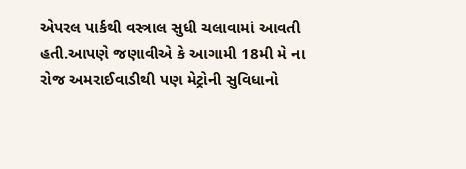એપરલ પાર્કથી વસ્ત્રાલ સુધી ચલાવામાં આવતી હતી.આપણે જણાવીએ કે આગામી 18મી મે ના રોજ અમરાઈવાડીથી પણ મેટ્રોની સુવિધાનો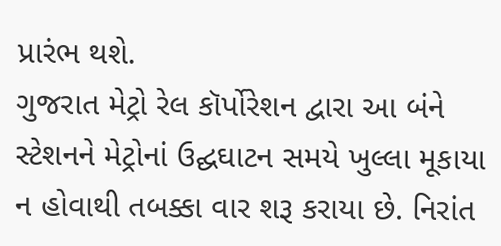પ્રારંભ થશે.
ગુજરાત મેટ્રો રેલ કૉર્પોરેશન દ્વારા આ બંને સ્ટેશનને મેટ્રોનાં ઉદ્ઘઘાટન સમયે ખુલ્લા મૂકાયા ન હોવાથી તબક્કા વાર શરૂ કરાયા છે. નિરાંત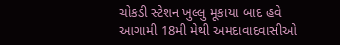ચોકડી સ્ટેશન ખુલ્લુ મૂકાયા બાદ હવે આગામી 18મી મેથી અમદાવાદવાસીઓ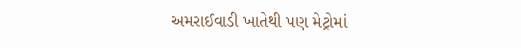અમરાઈવાડી ખાતેથી પણ મેટ્રોમાં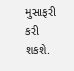મુસાફરી કરી શકશે.